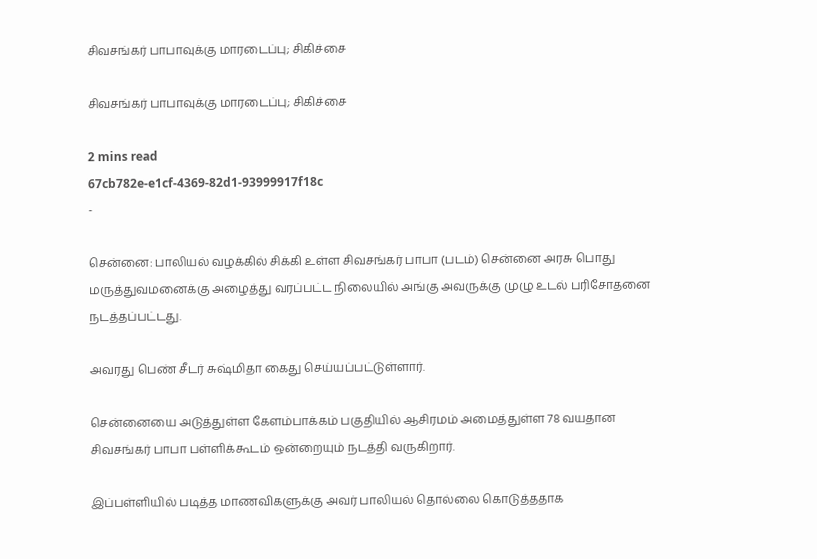சிவசங்கர் பாபாவுக்கு மாரடைப்பு; சிகிச்சை

சிவசங்கர் பாபாவுக்கு மாரடைப்பு; சிகிச்சை

2 mins read
67cb782e-e1cf-4369-82d1-93999917f18c
-

சென்னை: பாலியல் வழக்கில் சிக்கி உள்ள சிவசங்கர் பாபா (படம்) சென்னை அரசு பொது மருத்துவமனைக்கு அழைத்து வரப்பட்ட நிலையில் அங்கு அவருக்கு முழு உடல் பரிசோதனை நடத்தப்பட்டது.

அவரது பெண் சீடர் சுஷ்மிதா கைது செய்யப்பட்டுள்ளார்.

சென்னையை அடுத்துள்ள கேளம்பாக்கம் பகுதியில் ஆசிரமம் அமைத்துள்ள 78 வயதான சிவசங்கர் பாபா பள்ளிக்கூடம் ஒன்றையும் நடத்தி வருகிறார்.

இப்பள்ளியில் படித்த மாணவிகளுக்கு அவர் பாலியல் தொல்லை கொடுத்ததாக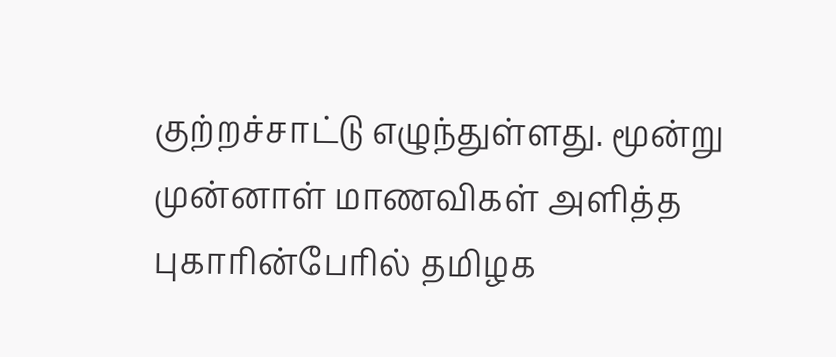குற்றச்சாட்டு எழுந்துள்ளது. மூன்று முன்னாள் மாணவிகள் அளித்த புகாரின்பேரில் தமிழக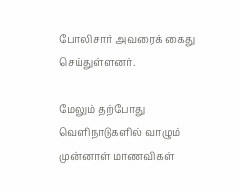போலிசார் அவரைக் கைது செய்துள்ளனர்.

மேலும் தற்போது வெளிநாடுகளில் வாழும் முன்னாள் மாணவிகள்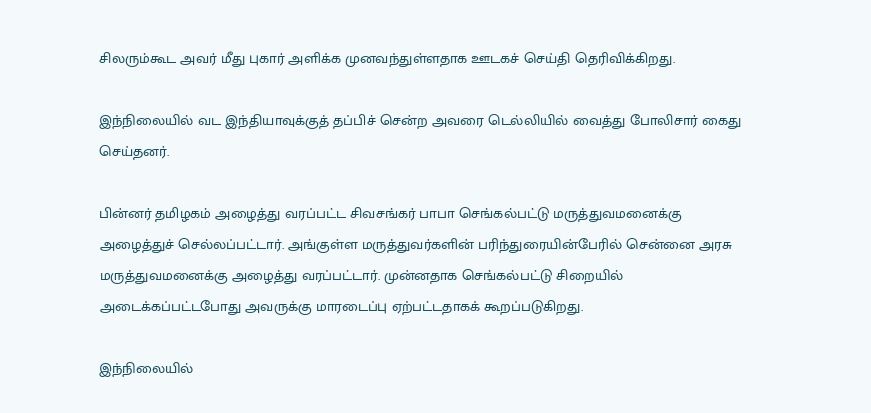சிலரும்கூட அவர் மீது புகார் அளிக்க முனவந்துள்ளதாக ஊடகச் செய்தி தெரிவிக்கிறது.

இந்நிலையில் வட இந்தியாவுக்குத் தப்பிச் சென்ற அவரை டெல்லியில் வைத்து போலிசார் கைது செய்தனர்.

பின்னர் தமிழகம் அழைத்து வரப்பட்ட சிவசங்கர் பாபா செங்கல்பட்டு மருத்துவமனைக்கு அழைத்துச் செல்லப்பட்டார். அங்குள்ள மருத்துவர்களின் பரிந்துரையின்பேரில் சென்னை அரசு மருத்துவமனைக்கு அழைத்து வரப்பட்டார். முன்னதாக செங்கல்பட்டு சிறையில் அடைக்கப்பட்டபோது அவருக்கு மாரடைப்பு ஏற்பட்டதாகக் கூறப்படுகிறது.

இந்நிலையில்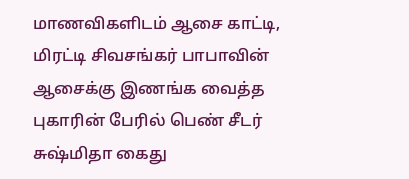மாணவிகளிடம் ஆசை காட்டி, மிரட்டி சிவசங்கர் பாபாவின் ஆசைக்கு இணங்க வைத்த புகாரின் பேரில் பெண் சீடர் சுஷ்மிதா கைது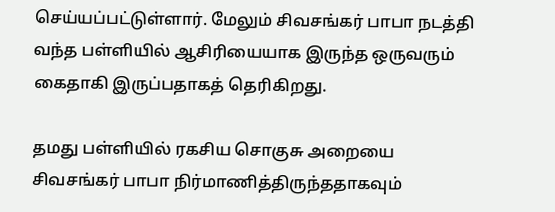செய்யப்பட்டுள்ளார். மேலும் சிவசங்கர் பாபா நடத்தி வந்த பள்ளியில் ஆசிரியையாக இருந்த ஒருவரும் கைதாகி இருப்பதாகத் தெரிகிறது.

தமது பள்ளியில் ரகசிய சொகுசு அறையை சிவசங்கர் பாபா நிர்மாணித்திருந்ததாகவும்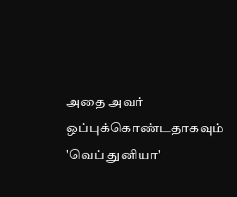அதை அவர் ஒப்புக்கொண்டதாகவும் 'வெப் துனியா'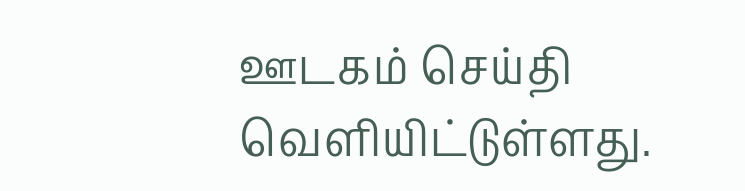ஊடகம் செய்தி வெளியிட்டுள்ளது.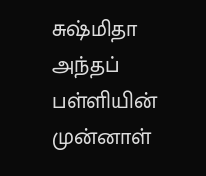சுஷ்மிதா அந்தப் பள்ளியின் முன்னாள்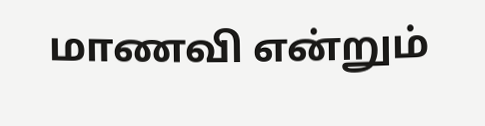மாணவி என்றும்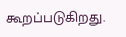கூறப்படுகிறது.